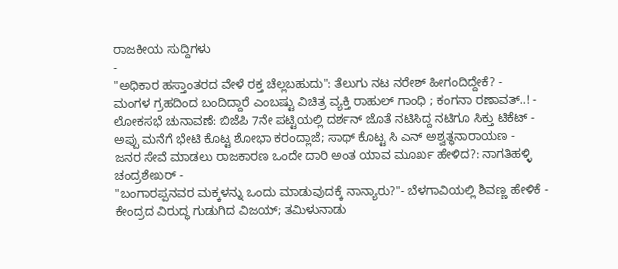ರಾಜಕೀಯ ಸುದ್ದಿಗಳು
-
"ಅಧಿಕಾರ ಹಸ್ತಾಂತರದ ವೇಳೆ ರಕ್ತ ಚೆಲ್ಲಬಹುದು": ತೆಲುಗು ನಟ ನರೇಶ್ ಹೀಗಂದಿದ್ದೇಕೆ? -
ಮಂಗಳ ಗ್ರಹದಿಂದ ಬಂದಿದ್ದಾರೆ ಎಂಬಷ್ಟು ವಿಚಿತ್ರ ವ್ಯಕ್ತಿ ರಾಹುಲ್ ಗಾಂಧಿ ; ಕಂಗನಾ ರಣಾವತ್..! -
ಲೋಕಸಭೆ ಚುನಾವಣೆ: ಬಿಜೆಪಿ 7ನೇ ಪಟ್ಟಿಯಲ್ಲಿ ದರ್ಶನ್ ಜೊತೆ ನಟಿಸಿದ್ದ ನಟಿಗೂ ಸಿಕ್ತು ಟಿಕೆಟ್ -
ಅಪ್ಪು ಮನೆಗೆ ಭೇಟಿ ಕೊಟ್ಟ ಶೋಭಾ ಕರಂದ್ಲಾಜೆ; ಸಾಥ್ ಕೊಟ್ಟ ಸಿ ಎನ್ ಅಶ್ವತ್ಥನಾರಾಯಣ -
ಜನರ ಸೇವೆ ಮಾಡಲು ರಾಜಕಾರಣ ಒಂದೇ ದಾರಿ ಅಂತ ಯಾವ ಮೂರ್ಖ ಹೇಳಿದ?: ನಾಗತಿಹಳ್ಳಿ ಚಂದ್ರಶೇಖರ್ -
"ಬಂಗಾರಪ್ಪನವರ ಮಕ್ಕಳನ್ನು ಒಂದು ಮಾಡುವುದಕ್ಕೆ ನಾನ್ಯಾರು?"- ಬೆಳಗಾವಿಯಲ್ಲಿ ಶಿವಣ್ಣ ಹೇಳಿಕೆ -
ಕೇಂದ್ರದ ವಿರುದ್ಧ ಗುಡುಗಿದ ವಿಜಯ್; ತಮಿಳುನಾಡು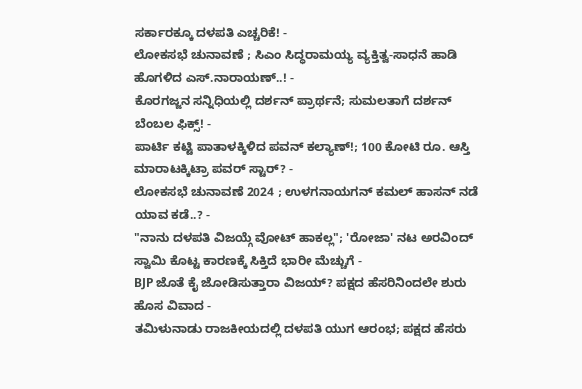ಸರ್ಕಾರಕ್ಕೂ ದಳಪತಿ ಎಚ್ಚರಿಕೆ! -
ಲೋಕಸಭೆ ಚುನಾವಣೆ ; ಸಿಎಂ ಸಿದ್ಧರಾಮಯ್ಯ ವ್ಯಕ್ತಿತ್ವ-ಸಾಧನೆ ಹಾಡಿ ಹೊಗಳಿದ ಎಸ್.ನಾರಾಯಣ್..! -
ಕೊರಗಜ್ಜನ ಸನ್ನಿಧಿಯಲ್ಲಿ ದರ್ಶನ್ ಪ್ರಾರ್ಥನೆ; ಸುಮಲತಾಗೆ ದರ್ಶನ್ ಬೆಂಬಲ ಫಿಕ್ಸ್! -
ಪಾರ್ಟಿ ಕಟ್ಟಿ ಪಾತಾಳಕ್ಕಿಳಿದ ಪವನ್ ಕಲ್ಯಾಣ್!; 100 ಕೋಟಿ ರೂ. ಆಸ್ತಿ ಮಾರಾಟಕ್ಕಿಟ್ರಾ ಪವರ್ ಸ್ಟಾರ್? -
ಲೋಕಸಭೆ ಚುನಾವಣೆ 2024 ; ಉಳಗನಾಯಗನ್ ಕಮಲ್ ಹಾಸನ್ ನಡೆ ಯಾವ ಕಡೆ..? -
"ನಾನು ದಳಪತಿ ವಿಜಯ್ಗೆ ವೋಟ್ ಹಾಕಲ್ಲ"; 'ರೋಜಾ' ನಟ ಅರವಿಂದ್ ಸ್ವಾಮಿ ಕೊಟ್ಟ ಕಾರಣಕ್ಕೆ ಸಿಕ್ತಿದೆ ಭಾರೀ ಮೆಚ್ಚುಗೆ -
BJP ಜೊತೆ ಕೈ ಜೋಡಿಸುತ್ತಾರಾ ವಿಜಯ್? ಪಕ್ಷದ ಹೆಸರಿನಿಂದಲೇ ಶುರು ಹೊಸ ವಿವಾದ -
ತಮಿಳುನಾಡು ರಾಜಕೀಯದಲ್ಲಿ ದಳಪತಿ ಯುಗ ಆರಂಭ; ಪಕ್ಷದ ಹೆಸರು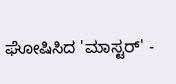ಘೋಷಿಸಿದ 'ಮಾಸ್ಟರ್' -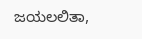ಜಯಲಲಿತಾ,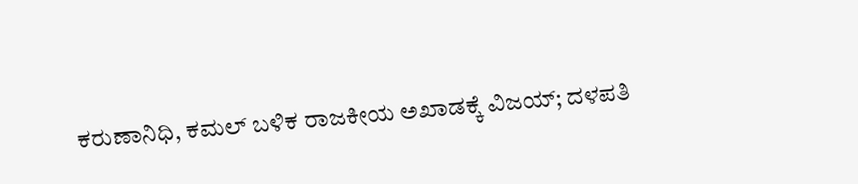ಕರುಣಾನಿಧಿ, ಕಮಲ್ ಬಳಿಕ ರಾಜಕೀಯ ಅಖಾಡಕ್ಕೆ ವಿಜಯ್; ದಳಪತಿ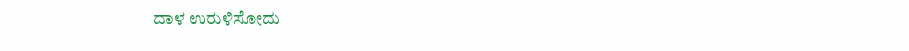ದಾಳ ಉರುಳಿಸೋದು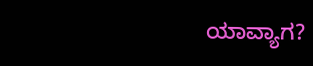ಯಾವ್ಯಾಗ?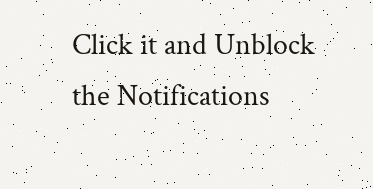Click it and Unblock the Notifications